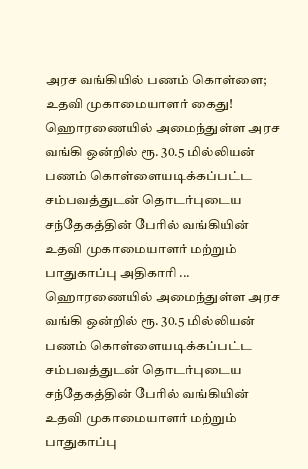அரச வங்கியில் பணம் கொள்ளை; உதவி முகாமையாளர் கைது!
ஹொரணையில் அமைந்துள்ள அரச வங்கி ஒன்றில் ரூ. 30.5 மில்லியன் பணம் கொள்ளையடிக்கப்பட்ட சம்பவத்துடன் தொடர்புடைய சந்தேகத்தின் பேரில் வங்கியின் உதவி முகாமையாளர் மற்றும் பாதுகாப்பு அதிகாரி ...
ஹொரணையில் அமைந்துள்ள அரச வங்கி ஒன்றில் ரூ. 30.5 மில்லியன் பணம் கொள்ளையடிக்கப்பட்ட சம்பவத்துடன் தொடர்புடைய சந்தேகத்தின் பேரில் வங்கியின் உதவி முகாமையாளர் மற்றும் பாதுகாப்பு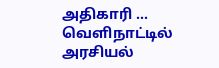அதிகாரி ...
வெளிநாட்டில் அரசியல்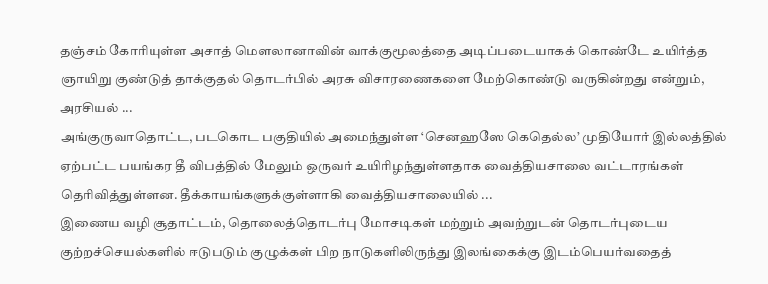தஞ்சம் கோரியுள்ள அசாத் மௌலானாவின் வாக்குமூலத்தை அடிப்படையாகக் கொண்டே உயிர்த்த ஞாயிறு குண்டுத் தாக்குதல் தொடர்பில் அரசு விசாரணைகளை மேற்கொண்டு வருகின்றது என்றும், அரசியல் ...
அங்குருவாதொட்ட, படகொட பகுதியில் அமைந்துள்ள ‘செனஹஸே கெதெல்ல’ முதியோர் இல்லத்தில் ஏற்பட்ட பயங்கர தீ விபத்தில் மேலும் ஒருவர் உயிரிழந்துள்ளதாக வைத்தியசாலை வட்டாரங்கள் தெரிவித்துள்ளன. தீக்காயங்களுக்குள்ளாகி வைத்தியசாலையில் ...
இணைய வழி சூதாட்டம், தொலைத்தொடர்பு மோசடிகள் மற்றும் அவற்றுடன் தொடர்புடைய குற்றச்செயல்களில் ஈடுபடும் குழுக்கள் பிற நாடுகளிலிருந்து இலங்கைக்கு இடம்பெயர்வதைத்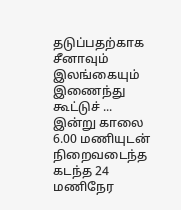தடுப்பதற்காக சீனாவும் இலங்கையும் இணைந்து கூட்டுச் ...
இன்று காலை 6.00 மணியுடன் நிறைவடைந்த கடந்த 24 மணிநேர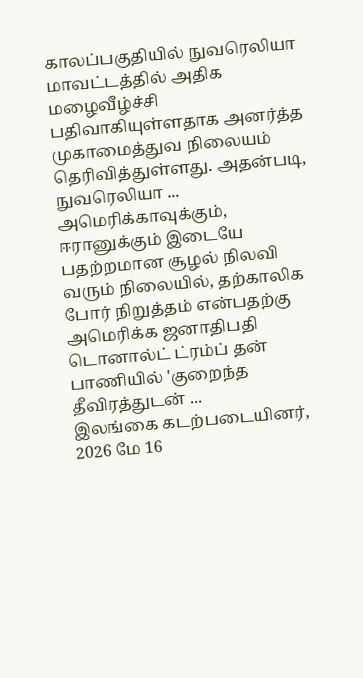காலப்பகுதியில் நுவரெலியா மாவட்டத்தில் அதிக மழைவீழ்ச்சி பதிவாகியுள்ளதாக அனர்த்த முகாமைத்துவ நிலையம் தெரிவித்துள்ளது. அதன்படி, நுவரெலியா ...
அமெரிக்காவுக்கும், ஈரானுக்கும் இடையே பதற்றமான சூழல் நிலவி வரும் நிலையில், தற்காலிக போர் நிறுத்தம் என்பதற்கு அமெரிக்க ஜனாதிபதி டொனால்ட் ட்ரம்ப் தன் பாணியில் 'குறைந்த தீவிரத்துடன் ...
இலங்கை கடற்படையினர், 2026 மே 16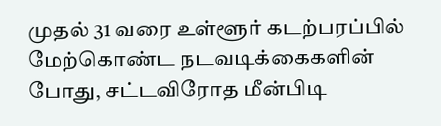முதல் 31 வரை உள்ளூர் கடற்பரப்பில் மேற்கொண்ட நடவடிக்கைகளின் போது, சட்டவிரோத மீன்பிடி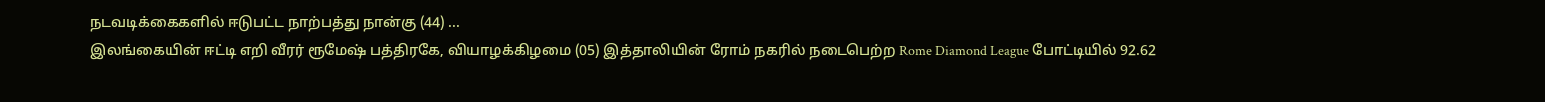நடவடிக்கைகளில் ஈடுபட்ட நாற்பத்து நான்கு (44) ...
இலங்கையின் ஈட்டி எறி வீரர் ரூமேஷ் பத்திரகே, வியாழக்கிழமை (05) இத்தாலியின் ரோம் நகரில் நடைபெற்ற Rome Diamond League போட்டியில் 92.62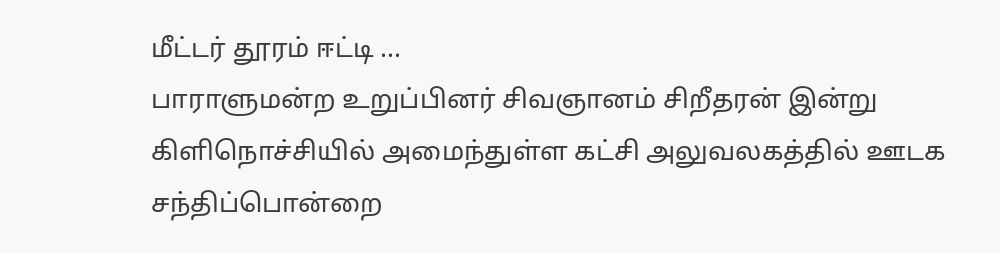மீட்டர் தூரம் ஈட்டி ...
பாராளுமன்ற உறுப்பினர் சிவஞானம் சிறீதரன் இன்று கிளிநொச்சியில் அமைந்துள்ள கட்சி அலுவலகத்தில் ஊடக சந்திப்பொன்றை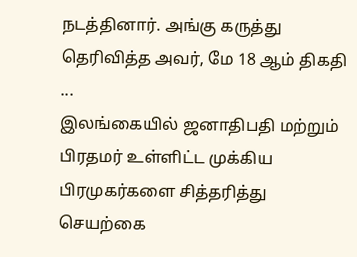நடத்தினார். அங்கு கருத்து தெரிவித்த அவர், மே 18 ஆம் திகதி ...
இலங்கையில் ஜனாதிபதி மற்றும் பிரதமர் உள்ளிட்ட முக்கிய பிரமுகர்களை சித்தரித்து செயற்கை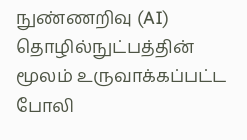நுண்ணறிவு (AI) தொழில்நுட்பத்தின் மூலம் உருவாக்கப்பட்ட போலி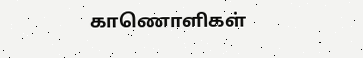காணொளிகள்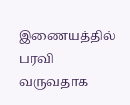இணையத்தில் பரவி வருவதாக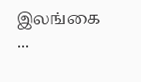இலங்கை ...